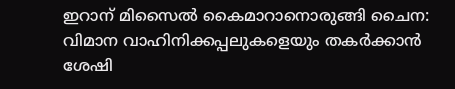ഇറാന് മിസൈൽ കൈമാറാനൊരുങ്ങി ചൈന: വിമാന വാഹിനിക്കപ്പലുകളെയും തകർക്കാൻ ശേഷി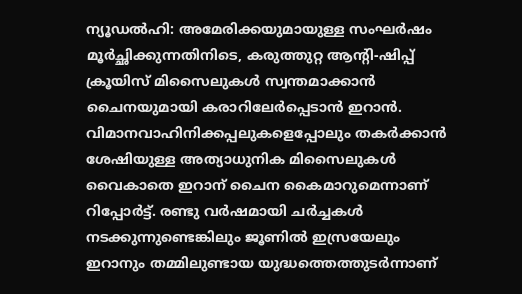ന്യൂഡൽഹി: അമേരിക്കയുമായുള്ള സംഘർഷം മൂർച്ഛിക്കുന്നതിനിടെ, കരുത്തുറ്റ ആന്‍റി-ഷിപ്പ് ക്രൂയിസ് മിസൈലുകൾ സ്വന്തമാക്കാൻ ചൈനയുമായി കരാറിലേർപ്പെടാൻ ഇറാൻ. വിമാനവാഹിനിക്കപ്പലുകളെപ്പോലും തകർക്കാൻ ശേഷിയുള്ള അത്യാധുനിക മിസൈലുകൾ വൈകാതെ ഇറാന് ചൈന കൈമാറുമെന്നാണ് റിപ്പോർട്ട്. രണ്ടു വർഷമായി ചർച്ചകൾ നടക്കുന്നുണ്ടെങ്കിലും ജൂണിൽ ഇസ്രയേലും ഇറാനും തമ്മിലുണ്ടായ യുദ്ധത്തെത്തുടർന്നാണ്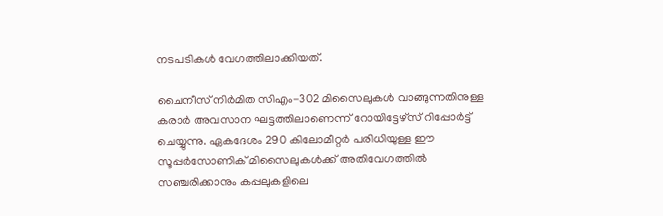നടപടികൾ വേഗത്തിലാക്കിയത്.

ചൈനീസ് നിർമിത സിഎം-302 മിസൈലുകൾ വാങ്ങുന്നതിനുള്ള കരാർ അവസാന ഘട്ടത്തിലാണെന്ന് റോയിട്ടേഴ്സ് റിപ്പോർട്ട് ചെയ്യുന്നു. ഏകദേശം 290 കിലോമീറ്റർ പരിധിയുള്ള ഈ സൂപ്പർസോണിക് മിസൈലുകൾക്ക് അതിവേഗത്തിൽ സഞ്ചരിക്കാനും കപ്പലുകളിലെ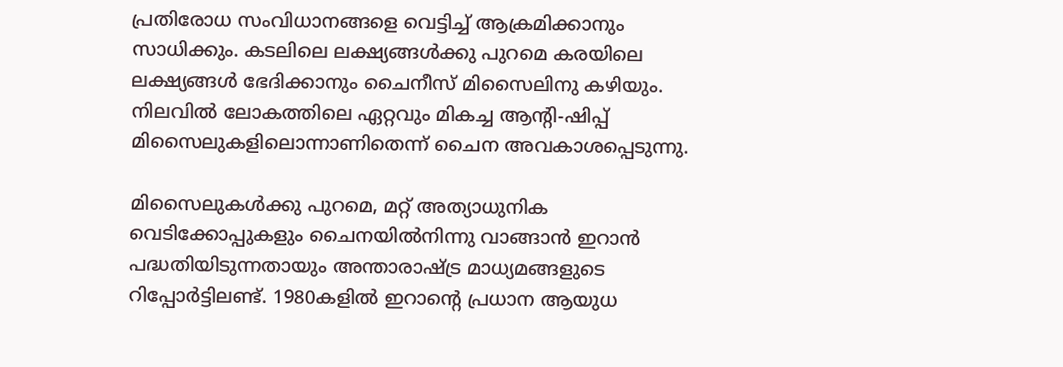പ്രതിരോധ സംവിധാനങ്ങളെ വെട്ടിച്ച് ആക്രമിക്കാനും സാധിക്കും. കടലിലെ ലക്ഷ്യങ്ങൾക്കു പുറമെ കരയിലെ ലക്ഷ്യങ്ങൾ ഭേദിക്കാനും ചൈനീസ് മിസൈലിനു കഴിയും. നിലവിൽ ലോകത്തിലെ ഏറ്റവും മികച്ച ആന്‍റി-ഷിപ്പ് മിസൈലുകളിലൊന്നാണിതെന്ന് ചൈന അവകാശപ്പെടുന്നു.

മിസൈലുകൾക്കു പുറമെ, മറ്റ് അത്യാധുനിക വെടിക്കോപ്പുകളും ചൈനയിൽനിന്നു വാങ്ങാൻ ഇറാൻ പദ്ധതിയിടുന്നതായും അന്താരാഷ്ട്ര മാധ്യമങ്ങളുടെ റിപ്പോർട്ടിലണ്ട്. 1980കളിൽ ഇറാന്‍റെ പ്രധാന ആയുധ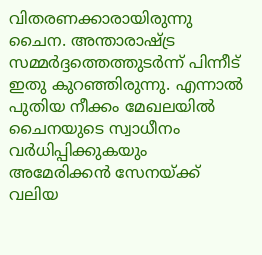വിതരണക്കാരായിരുന്നു ചൈന. അന്താരാഷ്ട്ര സമ്മർദ്ദത്തെത്തുടർന്ന് പിന്നീട് ഇതു കുറഞ്ഞിരുന്നു. എന്നാൽ പുതിയ നീക്കം മേഖലയിൽ ചൈനയുടെ സ്വാധീനം വർധിപ്പിക്കുകയും അമേരിക്കൻ സേനയ്ക്ക് വലിയ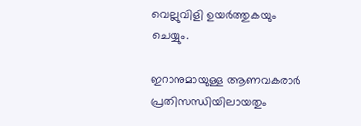വെല്ലുവിളി ഉയർത്തുകയും ചെയ്യും.

ഇറാനുമായുള്ള ആണവകരാർ പ്രതിസന്ധിയിലായതും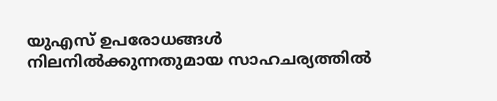യുഎസ് ഉപരോധങ്ങൾ നിലനിൽക്കുന്നതുമായ സാഹചര്യത്തിൽ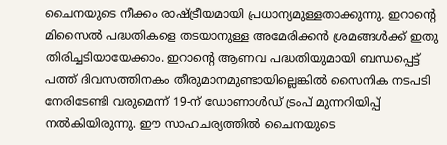ചൈനയുടെ നീക്കം രാഷ്ട്രീയമായി പ്രധാന്യമുള്ളതാക്കുന്നു. ഇറാന്‍റെ മിസൈൽ പദ്ധതികളെ തടയാനുള്ള അമേരിക്കൻ ശ്രമങ്ങൾക്ക് ഇതു തിരിച്ചടിയായേക്കാം. ഇറാന്‍റെ ആണവ പദ്ധതിയുമായി ബന്ധപ്പെട്ട് പത്ത് ദിവസത്തിനകം തീരുമാനമുണ്ടായില്ലെങ്കിൽ സൈനിക നടപടി നേരിടേണ്ടി വരുമെന്ന് 19-ന് ഡോണാൾഡ് ട്രംപ് മുന്നറിയിപ്പ് നൽകിയിരുന്നു. ഈ സാഹചര്യത്തിൽ ചൈനയുടെ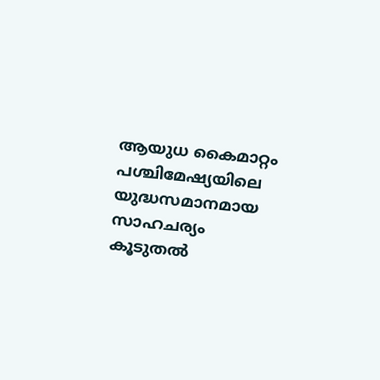ആയുധ കൈമാറ്റം പശ്ചിമേഷ്യയിലെ യുദ്ധസമാനമായ സാഹചര്യം കൂടുതൽ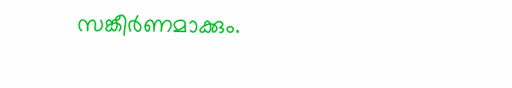സങ്കീർണമാക്കും.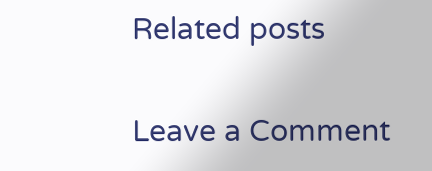Related posts

Leave a Comment